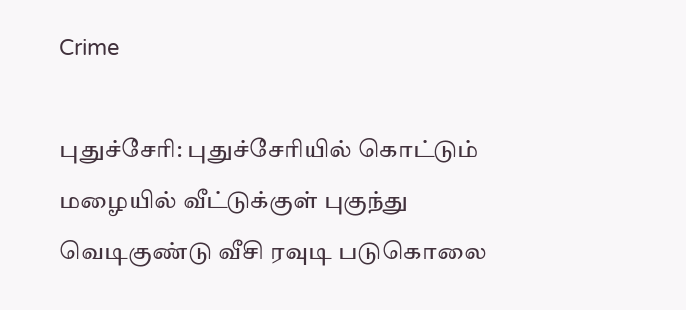Crime

புதுச்சேரி: புதுச்சேரியில் கொட்டும் மழையில் வீட்டுக்குள் புகுந்து வெடிகுண்டு வீசி ரவுடி படுகொலை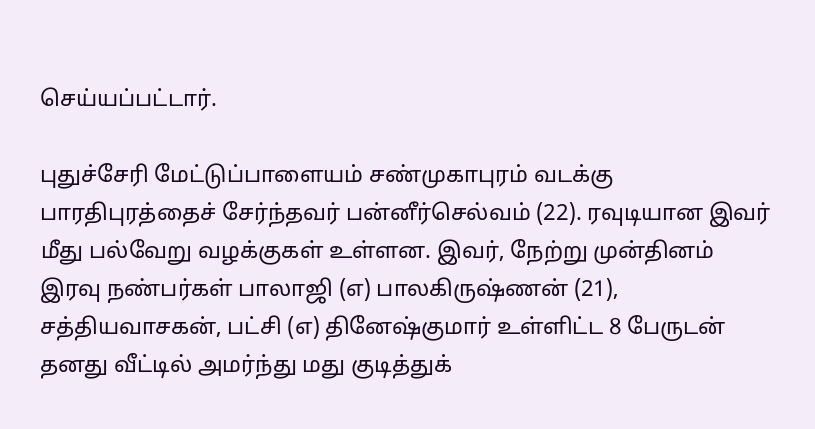செய்யப்பட்டார்.

புதுச்சேரி மேட்டுப்பாளையம் சண்முகாபுரம் வடக்கு பாரதிபுரத்தைச் சேர்ந்தவர் பன்னீர்செல்வம் (22). ரவுடியான இவர் மீது பல்வேறு வழக்குகள் உள்ளன. இவர், நேற்று முன்தினம் இரவு நண்பர்கள் பாலாஜி (எ) பாலகிருஷ்ணன் (21), சத்தியவாசகன், பட்சி (எ) தினேஷ்குமார் உள்ளிட்ட 8 பேருடன் தனது வீட்டில் அமர்ந்து மது குடித்துக்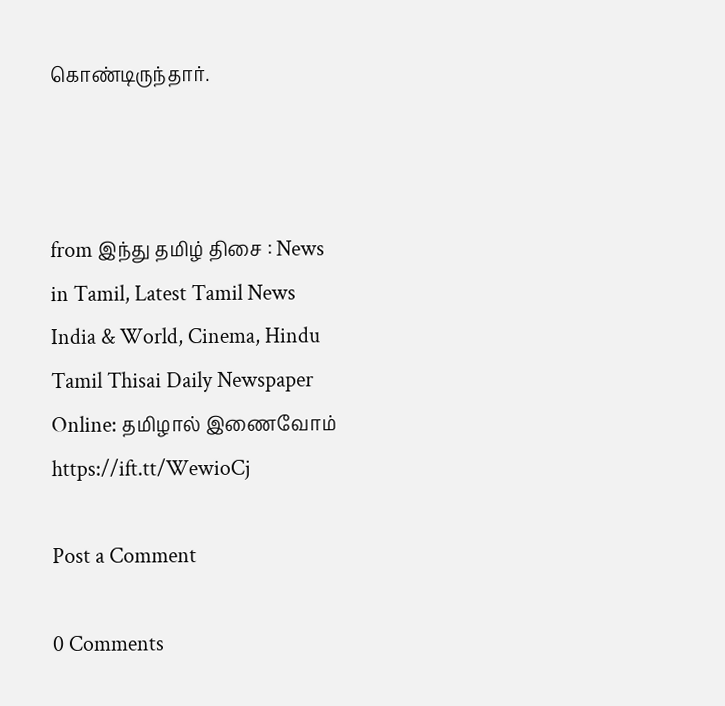கொண்டிருந்தார்.



from இந்து தமிழ் திசை : News in Tamil, Latest Tamil News India & World, Cinema, Hindu Tamil Thisai Daily Newspaper Online: தமிழால் இணைவோம் https://ift.tt/WewioCj

Post a Comment

0 Comments